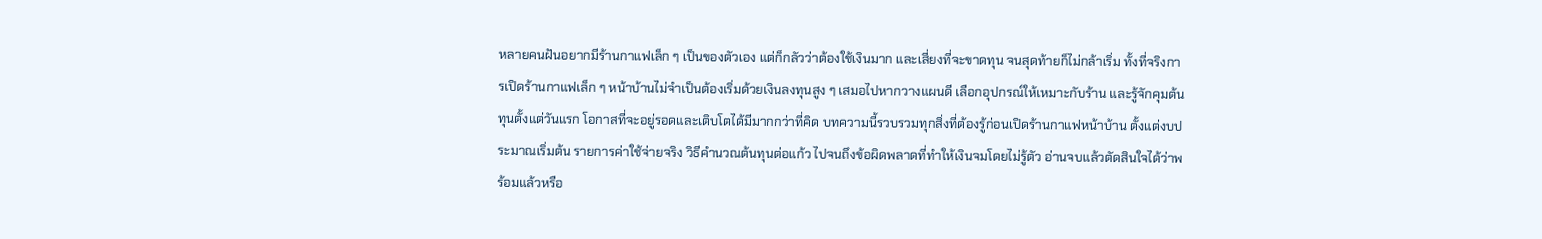หลายคนฝันอยากมีร้านกาแฟเล็ก ๆ เป็นของตัวเอง แต่ก็กลัวว่าต้องใช้เงินมาก และเสี่ยงที่จะขาดทุน จนสุดท้ายก็ไม่กล้าเริ่ม ทั้งที่จริงการเปิดร้านกาแฟเล็ก ๆ หน้าบ้านไม่จำเป็นต้องเริ่มด้วยเงินลงทุนสูง ๆ เสมอไปหากวางแผนดี เลือกอุปกรณ์ให้เหมาะกับร้าน และรู้จักคุมต้นทุนตั้งแต่วันแรก โอกาสที่จะอยู่รอดและเติบโตได้มีมากกว่าที่คิด บทความนี้รวบรวมทุกสิ่งที่ต้องรู้ก่อนเปิดร้านกาแฟหน้าบ้าน ตั้งแต่งบประมาณเริ่มต้น รายการค่าใช้จ่ายจริง วิธีคำนวณต้นทุนต่อแก้ว ไปจนถึงข้อผิดพลาดที่ทำให้เงินจมโดยไม่รู้ตัว อ่านจบแล้วตัดสินใจได้ว่าพร้อมแล้วหรือ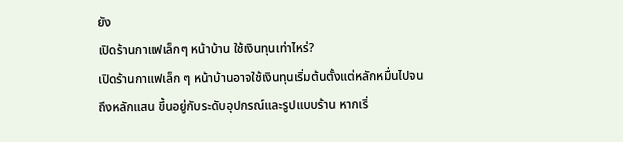ยัง
เปิดร้านกาแฟเล็กๆ หน้าบ้าน ใช้เงินทุนเท่าไหร่?
เปิดร้านกาแฟเล็ก ๆ หน้าบ้านอาจใช้เงินทุนเริ่มต้นตั้งแต่หลักหมื่นไปจนถึงหลักแสน ขึ้นอยู่กับระดับอุปกรณ์และรูปแบบร้าน หากเริ่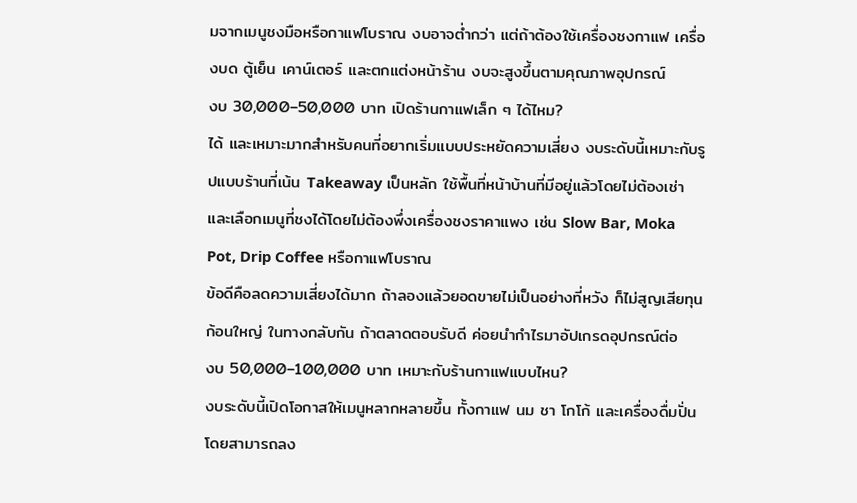มจากเมนูชงมือหรือกาแฟโบราณ งบอาจต่ำกว่า แต่ถ้าต้องใช้เครื่องชงกาแฟ เครื่องบด ตู้เย็น เคาน์เตอร์ และตกแต่งหน้าร้าน งบจะสูงขึ้นตามคุณภาพอุปกรณ์
งบ 30,000–50,000 บาท เปิดร้านกาแฟเล็ก ๆ ได้ไหม?
ได้ และเหมาะมากสำหรับคนที่อยากเริ่มแบบประหยัดความเสี่ยง งบระดับนี้เหมาะกับรูปแบบร้านที่เน้น Takeaway เป็นหลัก ใช้พื้นที่หน้าบ้านที่มีอยู่แล้วโดยไม่ต้องเช่า และเลือกเมนูที่ชงได้โดยไม่ต้องพึ่งเครื่องชงราคาแพง เช่น Slow Bar, Moka Pot, Drip Coffee หรือกาแฟโบราณ
ข้อดีคือลดความเสี่ยงได้มาก ถ้าลองแล้วยอดขายไม่เป็นอย่างที่หวัง ก็ไม่สูญเสียทุนก้อนใหญ่ ในทางกลับกัน ถ้าตลาดตอบรับดี ค่อยนำกำไรมาอัปเกรดอุปกรณ์ต่อ
งบ 50,000–100,000 บาท เหมาะกับร้านกาแฟแบบไหน?
งบระดับนี้เปิดโอกาสให้เมนูหลากหลายขึ้น ทั้งกาแฟ นม ชา โกโก้ และเครื่องดื่มปั่น โดยสามารถลง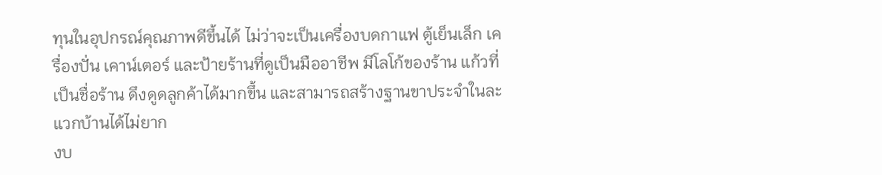ทุนในอุปกรณ์คุณภาพดีขึ้นได้ ไม่ว่าจะเป็นเครื่องบดกาแฟ ตู้เย็นเล็ก เครื่องปั่น เคาน์เตอร์ และป้ายร้านที่ดูเป็นมืออาชีพ มีโลโก้ของร้าน แก้วที่เป็นชื่อร้าน ดึงดูดลูกค้าได้มากขึ้น และสามารถสร้างฐานขาประจำในละแวกบ้านได้ไม่ยาก
งบ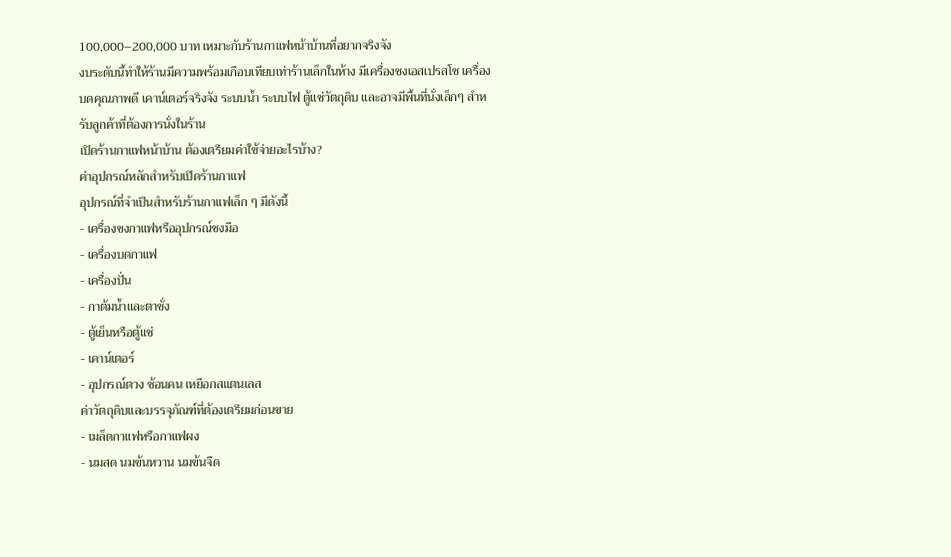100,000–200,000 บาท เหมาะกับร้านกาแฟหน้าบ้านที่อยากจริงจัง
งบระดับนี้ทำให้ร้านมีความพร้อมเกือบเทียบเท่าร้านเล็กในห้าง มีเครื่องชงเอสเปรสโซ เครื่องบดคุณภาพดี เคาน์เตอร์จริงจัง ระบบน้ำ ระบบไฟ ตู้แช่วัตถุดิบ และอาจมีพื้นที่นั่งเล็กๆ สำหรับลูกค้าที่ต้องการนั่งในร้าน
เปิดร้านกาแฟหน้าบ้าน ต้องเตรียมค่าใช้จ่ายอะไรบ้าง?
ค่าอุปกรณ์หลักสำหรับเปิดร้านกาแฟ
อุปกรณ์ที่จำเป็นสำหรับร้านกาแฟเล็ก ๆ มีดังนี้
- เครื่องชงกาแฟหรืออุปกรณ์ชงมือ
- เครื่องบดกาแฟ
- เครื่องปั่น
- กาต้มน้ำและตาชั่ง
- ตู้เย็นหรือตู้แช่
- เคาน์เตอร์
- อุปกรณ์ตวง ช้อนคน เหยือกสแตนเลส
ค่าวัตถุดิบและบรรจุภัณฑ์ที่ต้องเตรียมก่อนขาย
- เมล็ดกาแฟหรือกาแฟผง
- นมสด นมข้นหวาน นมข้นจืด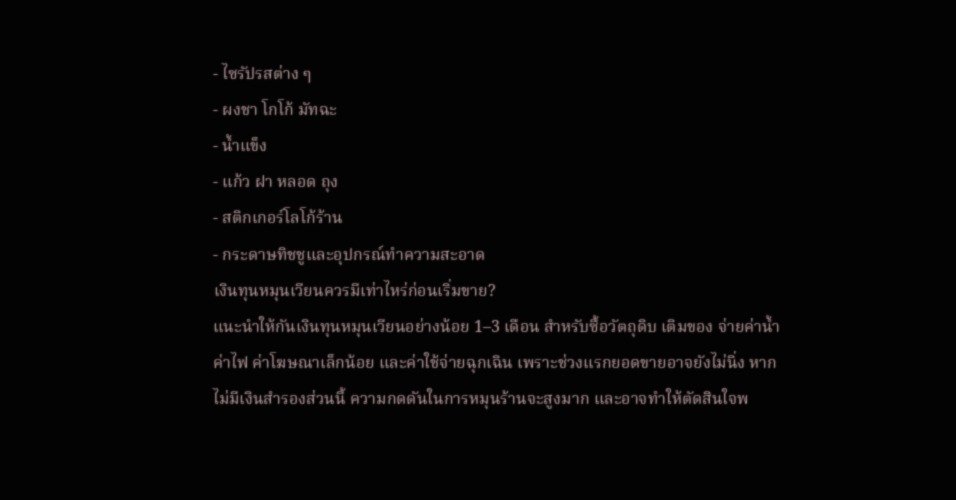- ไซรัปรสต่าง ๆ
- ผงชา โกโก้ มัทฉะ
- น้ำแข็ง
- แก้ว ฝา หลอด ถุง
- สติกเกอร์โลโก้ร้าน
- กระดาษทิชชูและอุปกรณ์ทำความสะอาด
เงินทุนหมุนเวียนควรมีเท่าไหร่ก่อนเริ่มขาย?
แนะนำให้กันเงินทุนหมุนเวียนอย่างน้อย 1–3 เดือน สำหรับซื้อวัตถุดิบ เติมของ จ่ายค่าน้ำค่าไฟ ค่าโฆษณาเล็กน้อย และค่าใช้จ่ายฉุกเฉิน เพราะช่วงแรกยอดขายอาจยังไม่นิ่ง หากไม่มีเงินสำรองส่วนนี้ ความกดดันในการหมุนร้านจะสูงมาก และอาจทำให้ตัดสินใจพ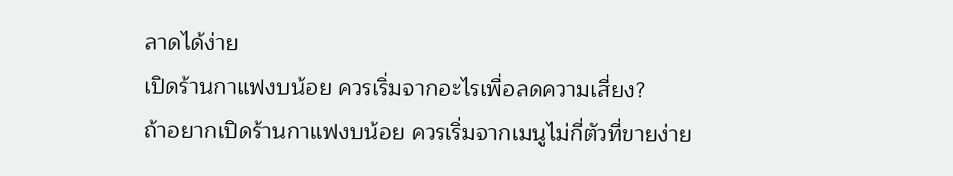ลาดได้ง่าย
เปิดร้านกาแฟงบน้อย ควรเริ่มจากอะไรเพื่อลดความเสี่ยง?
ถ้าอยากเปิดร้านกาแฟงบน้อย ควรเริ่มจากเมนูไม่กี่ตัวที่ขายง่าย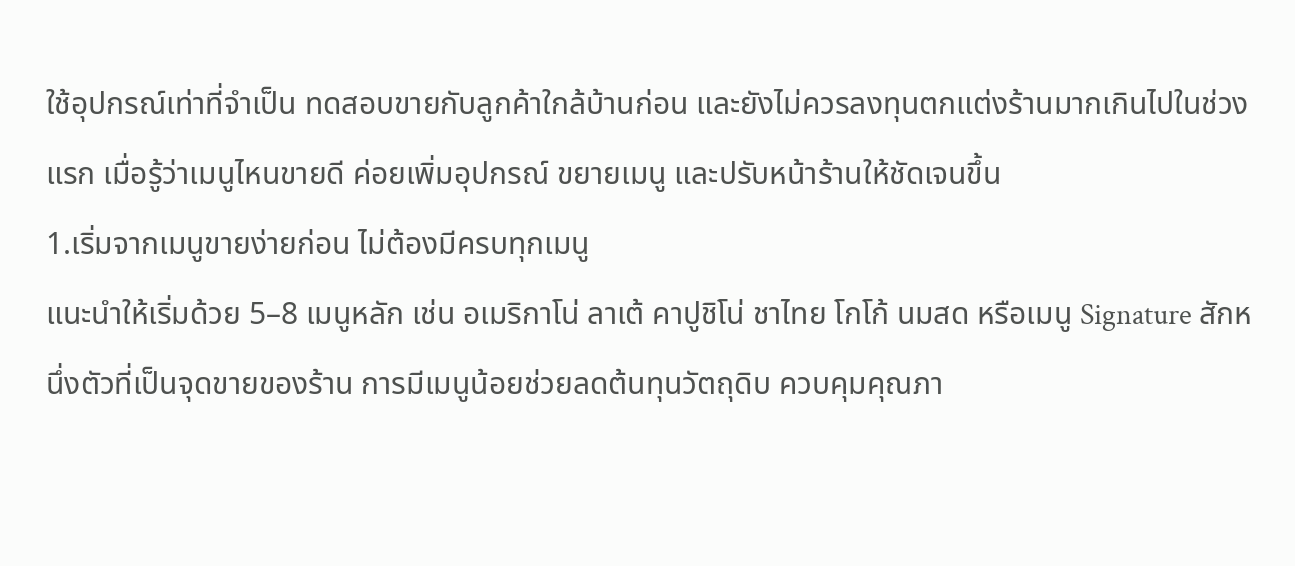ใช้อุปกรณ์เท่าที่จำเป็น ทดสอบขายกับลูกค้าใกล้บ้านก่อน และยังไม่ควรลงทุนตกแต่งร้านมากเกินไปในช่วงแรก เมื่อรู้ว่าเมนูไหนขายดี ค่อยเพิ่มอุปกรณ์ ขยายเมนู และปรับหน้าร้านให้ชัดเจนขึ้น
1.เริ่มจากเมนูขายง่ายก่อน ไม่ต้องมีครบทุกเมนู
แนะนำให้เริ่มด้วย 5–8 เมนูหลัก เช่น อเมริกาโน่ ลาเต้ คาปูชิโน่ ชาไทย โกโก้ นมสด หรือเมนู Signature สักหนึ่งตัวที่เป็นจุดขายของร้าน การมีเมนูน้อยช่วยลดต้นทุนวัตถุดิบ ควบคุมคุณภา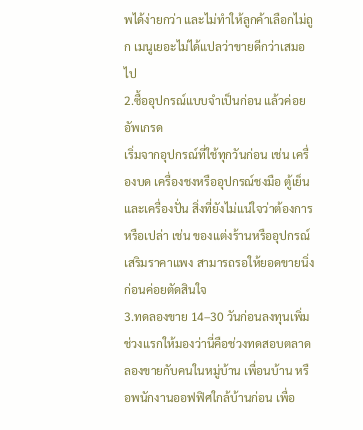พได้ง่ายกว่า และไม่ทำให้ลูกค้าเลือกไม่ถูก เมนูเยอะไม่ได้แปลว่าขายดีกว่าเสมอไป
2.ซื้ออุปกรณ์แบบจำเป็นก่อน แล้วค่อยอัพเกรด
เริ่มจากอุปกรณ์ที่ใช้ทุกวันก่อน เช่น เครื่องบด เครื่องชงหรืออุปกรณ์ชงมือ ตู้เย็น และเครื่องปั่น สิ่งที่ยังไม่แน่ใจว่าต้องการหรือเปล่า เช่น ของแต่งร้านหรืออุปกรณ์เสริมราคาแพง สามารถรอให้ยอดขายนิ่งก่อนค่อยตัดสินใจ
3.ทดลองขาย 14–30 วันก่อนลงทุนเพิ่ม
ช่วงแรกให้มองว่านี่คือช่วงทดสอบตลาดลองขายกับคนในหมู่บ้าน เพื่อนบ้าน หรือพนักงานออฟฟิศใกล้บ้านก่อน เพื่อ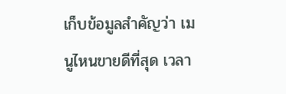เก็บข้อมูลสำคัญว่า เมนูไหนขายดีที่สุด เวลา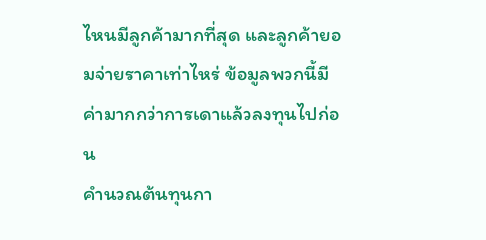ไหนมีลูกค้ามากที่สุด และลูกค้ายอมจ่ายราคาเท่าไหร่ ข้อมูลพวกนี้มีค่ามากกว่าการเดาแล้วลงทุนไปก่อน
คำนวณต้นทุนกา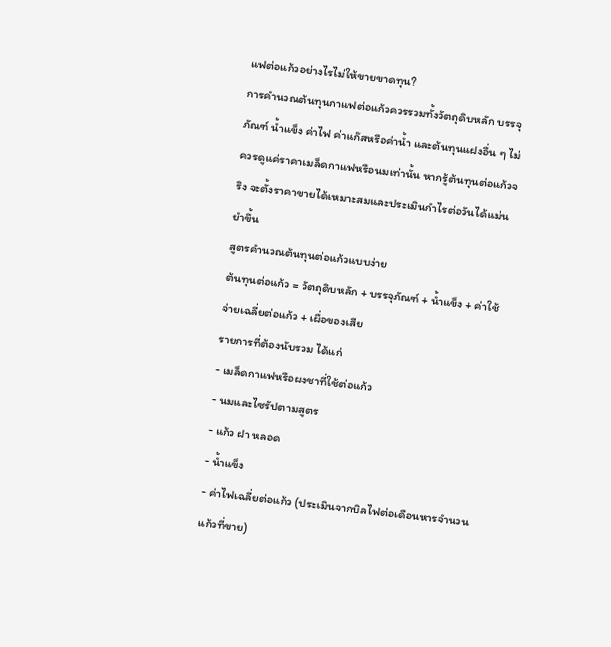แฟต่อแก้วอย่างไรไม่ให้ขายขาดทุน?
การคำนวณต้นทุนกาแฟต่อแก้วควรรวมทั้งวัตถุดิบหลัก บรรจุภัณฑ์ น้ำแข็ง ค่าไฟ ค่าแก๊สหรือค่าน้ำ และต้นทุนแฝงอื่น ๆ ไม่ควรดูแค่ราคาเมล็ดกาแฟหรือนมเท่านั้น หากรู้ต้นทุนต่อแก้วจริง จะตั้งราคาขายได้เหมาะสมและประเมินกำไรต่อวันได้แม่นยำขึ้น
สูตรคำนวณต้นทุนต่อแก้วแบบง่าย
ต้นทุนต่อแก้ว = วัตถุดิบหลัก + บรรจุภัณฑ์ + น้ำแข็ง + ค่าใช้จ่ายเฉลี่ยต่อแก้ว + เผื่อของเสีย
รายการที่ต้องนับรวม ได้แก่
- เมล็ดกาแฟหรือผงชาที่ใช้ต่อแก้ว
- นมและไซรัปตามสูตร
- แก้ว ฝา หลอด
- น้ำแข็ง
- ค่าไฟเฉลี่ยต่อแก้ว (ประเมินจากบิลไฟต่อเดือนหารจำนวนแก้วที่ขาย)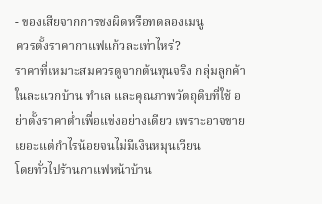- ของเสียจากการชงผิดหรือทดลองเมนู
ควรตั้งราคากาแฟแก้วละเท่าไหร่?
ราคาที่เหมาะสมควรดูจากต้นทุนจริง กลุ่มลูกค้าในละแวกบ้าน ทำเล และคุณภาพวัตถุดิบที่ใช้ อย่าตั้งราคาต่ำเพื่อแข่งอย่างเดียว เพราะอาจขายเยอะแต่กำไรน้อยจนไม่มีเงินหมุนเวียน
โดยทั่วไปร้านกาแฟหน้าบ้าน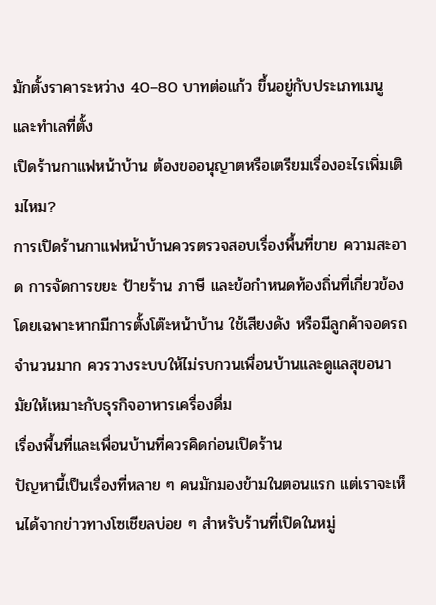มักตั้งราคาระหว่าง 40–80 บาทต่อแก้ว ขึ้นอยู่กับประเภทเมนูและทำเลที่ตั้ง
เปิดร้านกาแฟหน้าบ้าน ต้องขออนุญาตหรือเตรียมเรื่องอะไรเพิ่มเติมไหม?
การเปิดร้านกาแฟหน้าบ้านควรตรวจสอบเรื่องพื้นที่ขาย ความสะอาด การจัดการขยะ ป้ายร้าน ภาษี และข้อกำหนดท้องถิ่นที่เกี่ยวข้อง โดยเฉพาะหากมีการตั้งโต๊ะหน้าบ้าน ใช้เสียงดัง หรือมีลูกค้าจอดรถจำนวนมาก ควรวางระบบให้ไม่รบกวนเพื่อนบ้านและดูแลสุขอนามัยให้เหมาะกับธุรกิจอาหารเครื่องดื่ม
เรื่องพื้นที่และเพื่อนบ้านที่ควรคิดก่อนเปิดร้าน
ปัญหานี้เป็นเรื่องที่หลาย ๆ คนมักมองข้ามในตอนแรก แต่เราจะเห็นได้จากข่าวทางโซเชียลบ่อย ๆ สำหรับร้านที่เปิดในหมู่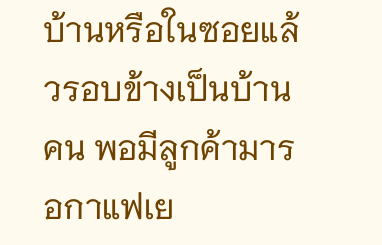บ้านหรือในซอยแล้วรอบข้างเป็นบ้านคน พอมีลูกค้ามารอกาแฟเย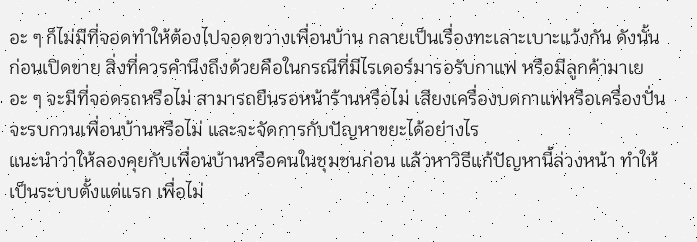อะ ๆ ก็ไม่มีที่จอดทำให้ต้องไปจอดขวางเพื่อนบ้าน กลายเป็นเรื่องทะเลาะเบาะแว้งกัน ดังนั้นก่อนเปิดขาย สิ่งที่ควรคำนึงถึงด้วยคือในกรณีที่มีไรเดอร์มารอรับกาแฟ หรือมีลูกค้ามาเยอะ ๆ จะมีที่จอดรถหรือไม่ สามารถยืนรอหน้าร้านหรือไม่ เสียงเครื่องบดกาแฟหรือเครื่องปั่นจะรบกวนเพื่อนบ้านหรือไม่ และจะจัดการกับปัญหาขยะได้อย่างไร
แนะนำว่าให้ลองคุยกับเพื่อนบ้านหรือคนในชุมชนก่อน แล้วหาวิธีแก้ปัญหานี้ล่วงหน้า ทำให้เป็นระบบตั้งแต่แรก เพื่อไม่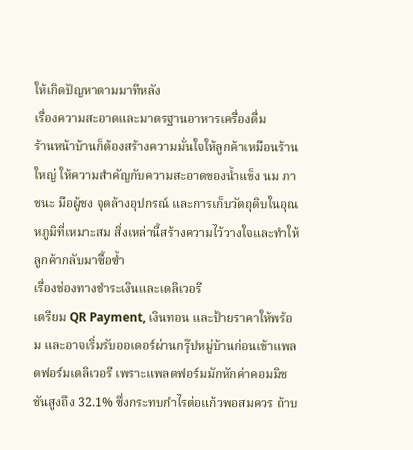ให้เกิดปัญหาตามมาทีหลัง
เรื่องความสะอาดและมาตรฐานอาหารเครื่องดื่ม
ร้านหน้าบ้านก็ต้องสร้างความมั่นใจให้ลูกค้าเหมือนร้านใหญ่ ให้ความสำคัญกับความสะอาดของน้ำแข็ง นม ภาชนะ มือผู้ชง จุดล้างอุปกรณ์ และการเก็บวัตถุดิบในอุณหภูมิที่เหมาะสม สิ่งเหล่านี้สร้างความไว้วางใจและทำให้ลูกค้ากลับมาซื้อซ้ำ
เรื่องช่องทางชำระเงินและเดลิเวอรี
เตรียม QR Payment, เงินทอน และป้ายราคาให้พร้อม และอาจเริ่มรับออเดอร์ผ่านกรุ๊ปหมู่บ้านก่อนเข้าแพลตฟอร์มเดลิเวอรี เพราะแพลตฟอร์มมักหักค่าคอมมิชชันสูงถึง 32.1% ซึ่งกระทบกำไรต่อแก้วพอสมควร ถ้าบ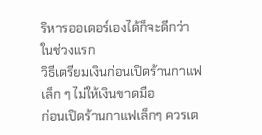ริหารออเดอร์เองได้ก็จะดีกว่าในช่วงแรก
วิธีเตรียมเงินก่อนเปิดร้านกาแฟเล็ก ๆ ไม่ให้เงินขาดมือ
ก่อนเปิดร้านกาแฟเล็กๆ ควรเต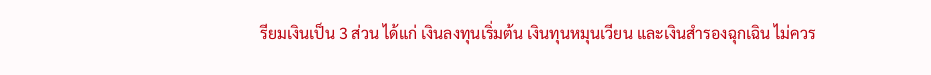รียมเงินเป็น 3 ส่วน ได้แก่ เงินลงทุนเริ่มต้น เงินทุนหมุนเวียน และเงินสำรองฉุกเฉิน ไม่ควร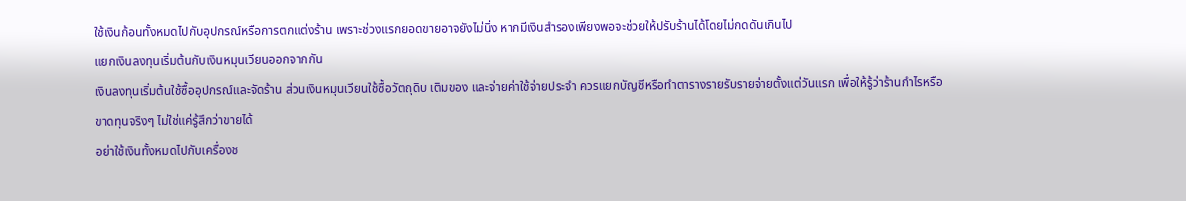ใช้เงินก้อนทั้งหมดไปกับอุปกรณ์หรือการตกแต่งร้าน เพราะช่วงแรกยอดขายอาจยังไม่นิ่ง หากมีเงินสำรองเพียงพอจะช่วยให้ปรับร้านได้โดยไม่กดดันเกินไป
แยกเงินลงทุนเริ่มต้นกับเงินหมุนเวียนออกจากกัน
เงินลงทุนเริ่มต้นใช้ซื้ออุปกรณ์และจัดร้าน ส่วนเงินหมุนเวียนใช้ซื้อวัตถุดิบ เติมของ และจ่ายค่าใช้จ่ายประจำ ควรแยกบัญชีหรือทำตารางรายรับรายจ่ายตั้งแต่วันแรก เพื่อให้รู้ว่าร้านกำไรหรือขาดทุนจริงๆ ไม่ใช่แค่รู้สึกว่าขายได้
อย่าใช้เงินทั้งหมดไปกับเครื่องช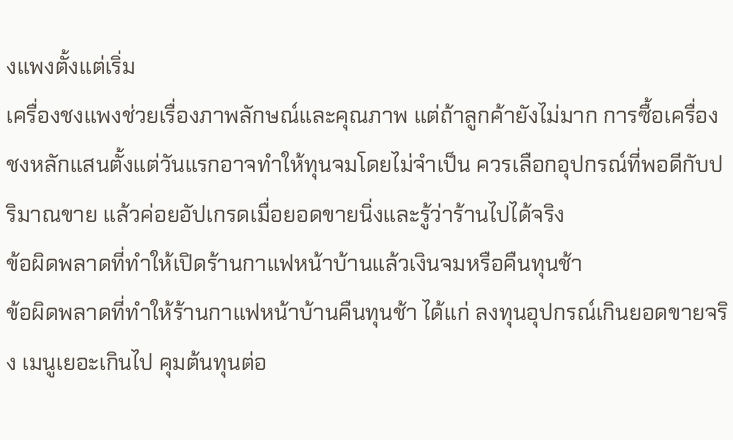งแพงตั้งแต่เริ่ม
เครื่องชงแพงช่วยเรื่องภาพลักษณ์และคุณภาพ แต่ถ้าลูกค้ายังไม่มาก การซื้อเครื่องชงหลักแสนตั้งแต่วันแรกอาจทำให้ทุนจมโดยไม่จำเป็น ควรเลือกอุปกรณ์ที่พอดีกับปริมาณขาย แล้วค่อยอัปเกรดเมื่อยอดขายนิ่งและรู้ว่าร้านไปได้จริง
ข้อผิดพลาดที่ทำให้เปิดร้านกาแฟหน้าบ้านแล้วเงินจมหรือคืนทุนช้า
ข้อผิดพลาดที่ทำให้ร้านกาแฟหน้าบ้านคืนทุนช้า ได้แก่ ลงทุนอุปกรณ์เกินยอดขายจริง เมนูเยอะเกินไป คุมต้นทุนต่อ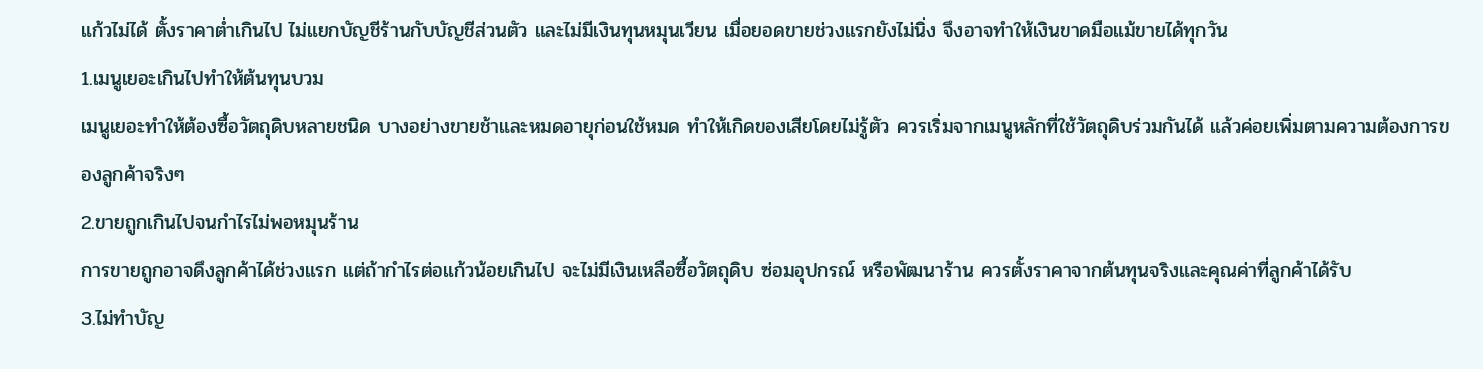แก้วไม่ได้ ตั้งราคาต่ำเกินไป ไม่แยกบัญชีร้านกับบัญชีส่วนตัว และไม่มีเงินทุนหมุนเวียน เมื่อยอดขายช่วงแรกยังไม่นิ่ง จึงอาจทำให้เงินขาดมือแม้ขายได้ทุกวัน
1.เมนูเยอะเกินไปทำให้ต้นทุนบวม
เมนูเยอะทำให้ต้องซื้อวัตถุดิบหลายชนิด บางอย่างขายช้าและหมดอายุก่อนใช้หมด ทำให้เกิดของเสียโดยไม่รู้ตัว ควรเริ่มจากเมนูหลักที่ใช้วัตถุดิบร่วมกันได้ แล้วค่อยเพิ่มตามความต้องการของลูกค้าจริงๆ
2.ขายถูกเกินไปจนกำไรไม่พอหมุนร้าน
การขายถูกอาจดึงลูกค้าได้ช่วงแรก แต่ถ้ากำไรต่อแก้วน้อยเกินไป จะไม่มีเงินเหลือซื้อวัตถุดิบ ซ่อมอุปกรณ์ หรือพัฒนาร้าน ควรตั้งราคาจากต้นทุนจริงและคุณค่าที่ลูกค้าได้รับ
3.ไม่ทำบัญ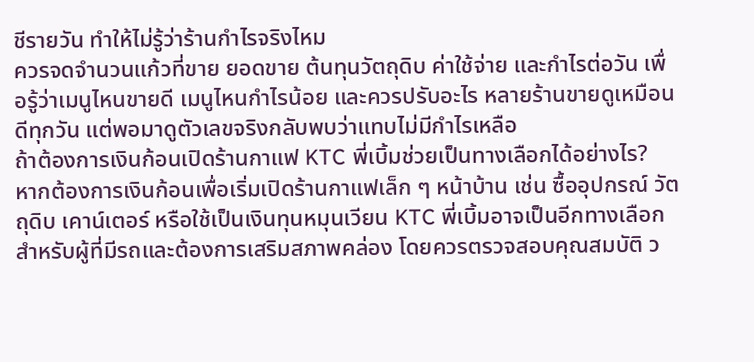ชีรายวัน ทำให้ไม่รู้ว่าร้านกำไรจริงไหม
ควรจดจำนวนแก้วที่ขาย ยอดขาย ต้นทุนวัตถุดิบ ค่าใช้จ่าย และกำไรต่อวัน เพื่อรู้ว่าเมนูไหนขายดี เมนูไหนกำไรน้อย และควรปรับอะไร หลายร้านขายดูเหมือนดีทุกวัน แต่พอมาดูตัวเลขจริงกลับพบว่าแทบไม่มีกำไรเหลือ
ถ้าต้องการเงินก้อนเปิดร้านกาแฟ KTC พี่เบิ้มช่วยเป็นทางเลือกได้อย่างไร?
หากต้องการเงินก้อนเพื่อเริ่มเปิดร้านกาแฟเล็ก ๆ หน้าบ้าน เช่น ซื้ออุปกรณ์ วัตถุดิบ เคาน์เตอร์ หรือใช้เป็นเงินทุนหมุนเวียน KTC พี่เบิ้มอาจเป็นอีกทางเลือกสำหรับผู้ที่มีรถและต้องการเสริมสภาพคล่อง โดยควรตรวจสอบคุณสมบัติ ว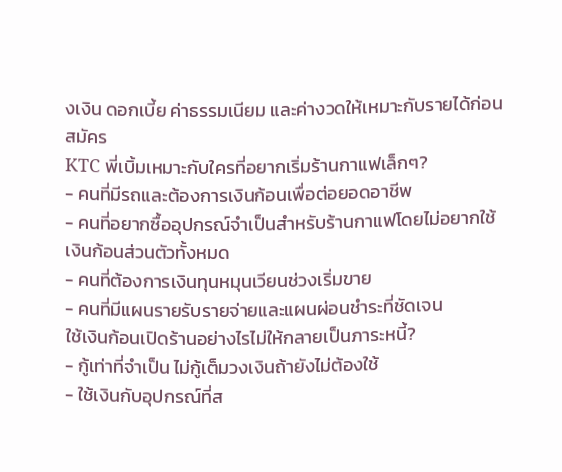งเงิน ดอกเบี้ย ค่าธรรมเนียม และค่างวดให้เหมาะกับรายได้ก่อนสมัคร
KTC พี่เบิ้มเหมาะกับใครที่อยากเริ่มร้านกาแฟเล็กๆ?
- คนที่มีรถและต้องการเงินก้อนเพื่อต่อยอดอาชีพ
- คนที่อยากซื้ออุปกรณ์จำเป็นสำหรับร้านกาแฟโดยไม่อยากใช้เงินก้อนส่วนตัวทั้งหมด
- คนที่ต้องการเงินทุนหมุนเวียนช่วงเริ่มขาย
- คนที่มีแผนรายรับรายจ่ายและแผนผ่อนชำระที่ชัดเจน
ใช้เงินก้อนเปิดร้านอย่างไรไม่ให้กลายเป็นภาระหนี้?
- กู้เท่าที่จำเป็น ไม่กู้เต็มวงเงินถ้ายังไม่ต้องใช้
- ใช้เงินกับอุปกรณ์ที่ส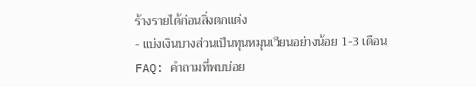ร้างรายได้ก่อนสิ่งตกแต่ง
- แบ่งเงินบางส่วนเป็นทุนหมุนเวียนอย่างน้อย 1-3 เดือน
FAQ: คำถามที่พบบ่อย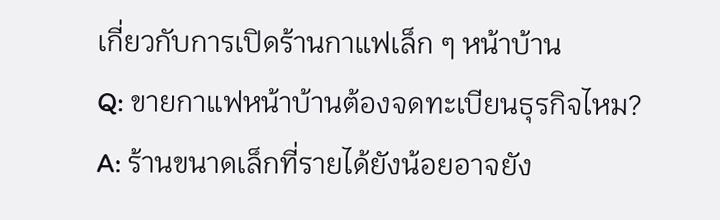เกี่ยวกับการเปิดร้านกาแฟเล็ก ๆ หน้าบ้าน
Q: ขายกาแฟหน้าบ้านต้องจดทะเบียนธุรกิจไหม?
A: ร้านขนาดเล็กที่รายได้ยังน้อยอาจยัง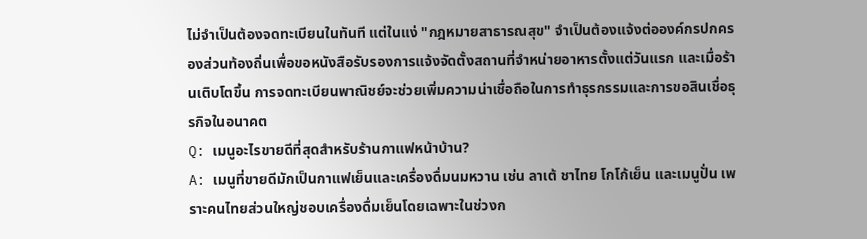ไม่จำเป็นต้องจดทะเบียนในทันที แต่ในแง่ "กฎหมายสาธารณสุข" จำเป็นต้องแจ้งต่อองค์กรปกครองส่วนท้องถิ่นเพื่อขอหนังสือรับรองการแจ้งจัดตั้งสถานที่จำหน่ายอาหารตั้งแต่วันแรก และเมื่อร้านเติบโตขึ้น การจดทะเบียนพาณิชย์จะช่วยเพิ่มความน่าเชื่อถือในการทำธุรกรรมและการขอสินเชื่อธุรกิจในอนาคต
Q: เมนูอะไรขายดีที่สุดสำหรับร้านกาแฟหน้าบ้าน?
A: เมนูที่ขายดีมักเป็นกาแฟเย็นและเครื่องดื่มนมหวาน เช่น ลาเต้ ชาไทย โกโก้เย็น และเมนูปั่น เพราะคนไทยส่วนใหญ่ชอบเครื่องดื่มเย็นโดยเฉพาะในช่วงก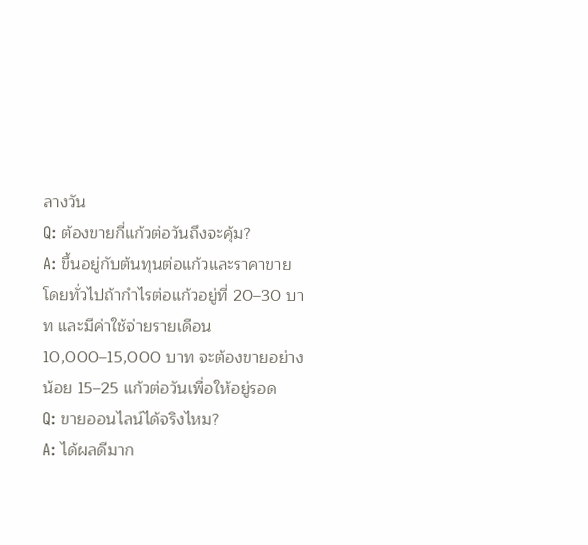ลางวัน
Q: ต้องขายกี่แก้วต่อวันถึงจะคุ้ม?
A: ขึ้นอยู่กับต้นทุนต่อแก้วและราคาขาย โดยทั่วไปถ้ากำไรต่อแก้วอยู่ที่ 20–30 บาท และมีค่าใช้จ่ายรายเดือน 10,000–15,000 บาท จะต้องขายอย่างน้อย 15–25 แก้วต่อวันเพื่อให้อยู่รอด
Q: ขายออนไลน์ได้จริงไหม?
A: ได้ผลดีมาก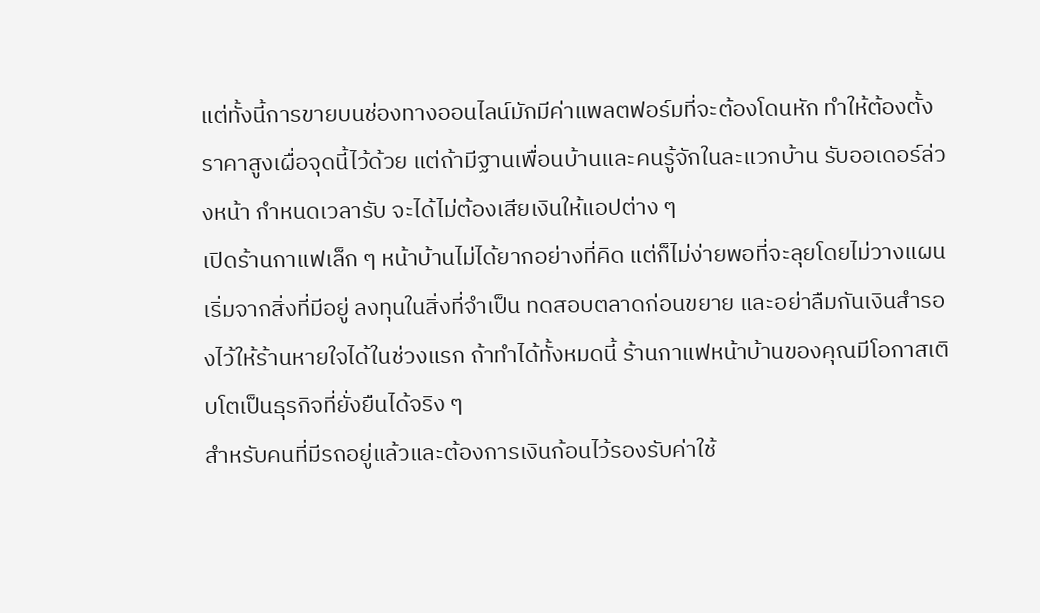แต่ทั้งนี้การขายบนช่องทางออนไลน์มักมีค่าแพลตฟอร์มที่จะต้องโดนหัก ทำให้ต้องตั้งราคาสูงเผื่อจุดนี้ไว้ด้วย แต่ถ้ามีฐานเพื่อนบ้านและคนรู้จักในละแวกบ้าน รับออเดอร์ล่วงหน้า กำหนดเวลารับ จะได้ไม่ต้องเสียเงินให้แอปต่าง ๆ
เปิดร้านกาแฟเล็ก ๆ หน้าบ้านไม่ได้ยากอย่างที่คิด แต่ก็ไม่ง่ายพอที่จะลุยโดยไม่วางแผน เริ่มจากสิ่งที่มีอยู่ ลงทุนในสิ่งที่จำเป็น ทดสอบตลาดก่อนขยาย และอย่าลืมกันเงินสำรองไว้ให้ร้านหายใจได้ในช่วงแรก ถ้าทำได้ทั้งหมดนี้ ร้านกาแฟหน้าบ้านของคุณมีโอกาสเติบโตเป็นธุรกิจที่ยั่งยืนได้จริง ๆ
สำหรับคนที่มีรถอยู่แล้วและต้องการเงินก้อนไว้รองรับค่าใช้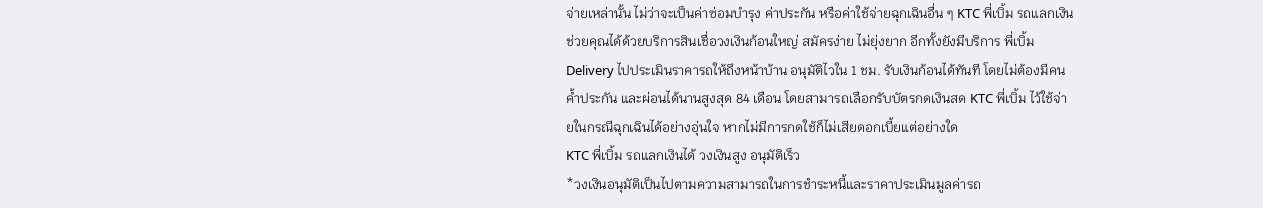จ่ายเหล่านั้น ไม่ว่าจะเป็นค่าซ่อมบำรุง ค่าประกัน หรือค่าใช้จ่ายฉุกเฉินอื่น ๆ KTC พี่เบิ้ม รถแลกเงินช่วยคุณได้ด้วยบริการสินเชื่อวงเงินก้อนใหญ่ สมัครง่าย ไม่ยุ่งยาก อีกทั้งยังมีบริการ พี่เบิ้ม Delivery ไปประเมินราคารถให้ถึงหน้าบ้าน อนุมัติไวใน 1 ชม. รับเงินก้อนได้ทันที โดยไม่ต้องมีคนค้ำประกัน และผ่อนได้นานสูงสุด 84 เดือน โดยสามารถเลือกรับบัตรกดเงินสด KTC พี่เบิ้ม ไว้ใช้จ่ายในกรณีฉุกเฉินได้อย่างอุ่นใจ หากไม่มีการกดใช้ก็ไม่เสียดอกเบี้ยแต่อย่างใด
KTC พี่เบิ้ม รถแลกเงินได้ วงเงินสูง อนุมัติเร็ว
*วงเงินอนุมัติเป็นไปตามความสามารถในการชำระหนี้และราคาประเมินมูลค่ารถ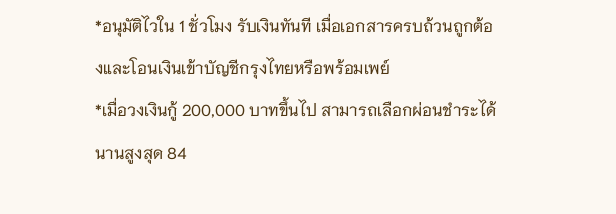*อนุมัติไวใน 1 ชั่วโมง รับเงินทันที เมื่อเอกสารครบถ้วนถูกต้องและโอนเงินเข้าบัญชีกรุงไทยหรือพร้อมเพย์
*เมื่อวงเงินกู้ 200,000 บาทขึ้นไป สามารถเลือกผ่อนชำระได้นานสูงสุด 84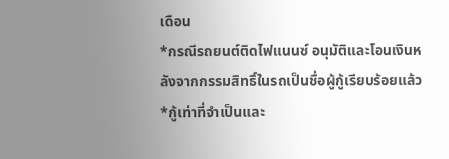เดือน
*กรณีรถยนต์ติดไฟแนนซ์ อนุมัติและโอนเงินหลังจากกรรมสิทธิ์ในรถเป็นชื่อผู้กู้เรียบร้อยแล้ว
*กู้เท่าที่จำเป็นและ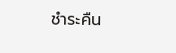ชำระคืน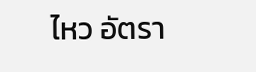ไหว อัตรา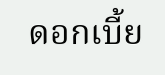ดอกเบี้ย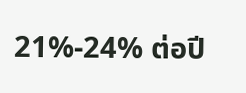21%-24% ต่อปี